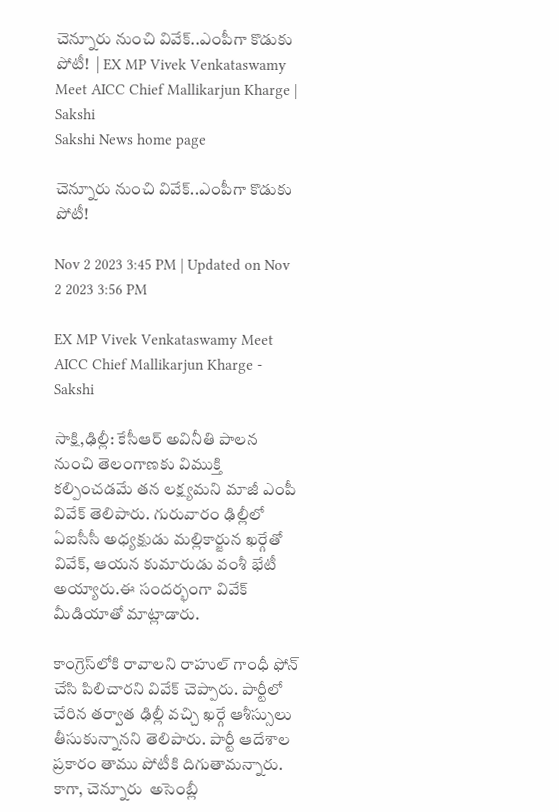చెన్నూరు నుంచి వివేక్..ఎంపీగా కొడుకు పోటీ!  | EX MP Vivek Venkataswamy Meet AICC Chief Mallikarjun Kharge | Sakshi
Sakshi News home page

చెన్నూరు నుంచి వివేక్..ఎంపీగా కొడుకు పోటీ!

Nov 2 2023 3:45 PM | Updated on Nov 2 2023 3:56 PM

EX MP Vivek Venkataswamy Meet AICC Chief Mallikarjun Kharge - Sakshi

సాక్షి,ఢిల్లీ: కేసీఆర్‌ అవినీతి పాలన నుంచి తెలంగాణకు విముక్తి కల్పించడమే తన లక్ష్యమని మాజీ ఎంపీ వివేక్‌ తెలిపారు. గురువారం ఢిల్లీలో ఏఐసీసీ అధ్యక్షుడు మల్లికార్జున ఖర్గేతో వివేక్, ఆయన కుమారుడు వంశీ భేటీ అయ్యారు.ఈ సందర్భంగా వివేక్‌ మీడియాతో మాట్లాడారు.

కాంగ్రెస్‌లోకి రావాలని రాహుల్ గాంధీ ఫోన్ చేసి పిలిచారని వివేక్‌ చెప్పారు. పార్టీలో చేరిన తర్వాత ఢిల్లీ వచ్చి ఖర్గే ఆశీస్సులు తీసుకున్నానని తెలిపారు. పార్టీ ఆదేశాల ప్రకారం తాము పోటీకి దిగుతామన్నారు. కాగా, చెన్నూరు  అసెంబ్లీ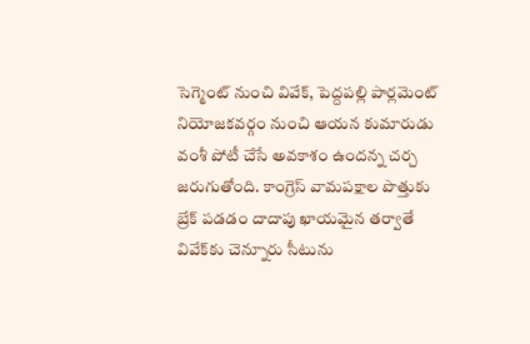సెగ్మెంట్‌ నుంచి వివేక్, పెద్దపల్లి పార్లమెంట్‌ నియోజకవర్గం నుంచి ఆయన కుమారుడు వంశీ పోటీ చేసే అవకాశం ఉందన్న చర్చ జరుగుతోంది. కాంగ్రెస్‌ వామపక్షాల పొత్తుకు బ్రేక్‌ పడడం దాదాపు ఖాయమైన తర్వాతే వివేక్‌కు చెన్నూరు సీటును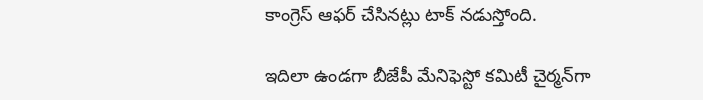కాంగ్రెస్‌ ఆఫర్‌ చేసినట్లు టాక్‌ నడుస్తోంది.

ఇదిలా ఉండగా బీజేపీ మేనిఫెస్టో కమిటీ చైర్మన్‌గా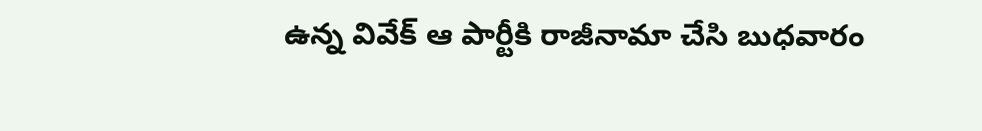ఉన్న వివేక్‌ ఆ పార్టీకి రాజీనామా చేసి బుధవారం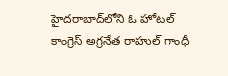హైదరాబాద్‌లోని ఓ హోటల్‌ కాంగ్రెస్‌ అగ్రనేత రాహుల్‌ గాంధీ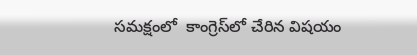సమక్షంలో  కాంగ్రెస్‌లో చేరిన విషయం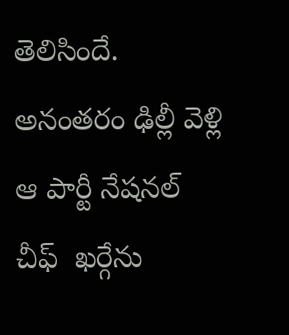తెలిసిందే. అనంతరం ఢిల్లీ వెళ్లి ఆ పార్టీ నేషనల్‌ చీఫ్‌  ఖర్గేను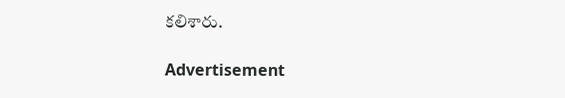కలిశారు.

Advertisement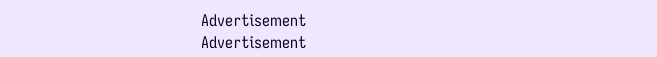Advertisement
Advertisement